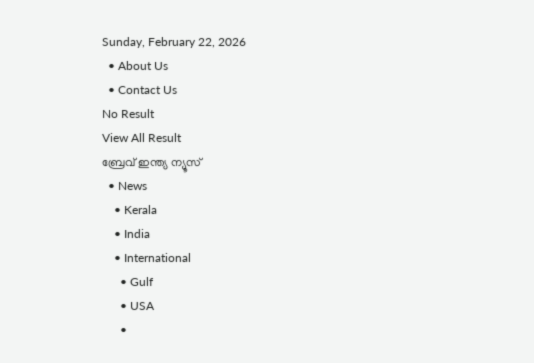Sunday, February 22, 2026
  • About Us
  • Contact Us
No Result
View All Result
ബ്രേവ് ഇന്ത്യ ന്യൂസ്
  • News
    • Kerala
    • India
    • International
      • Gulf
      • USA
      •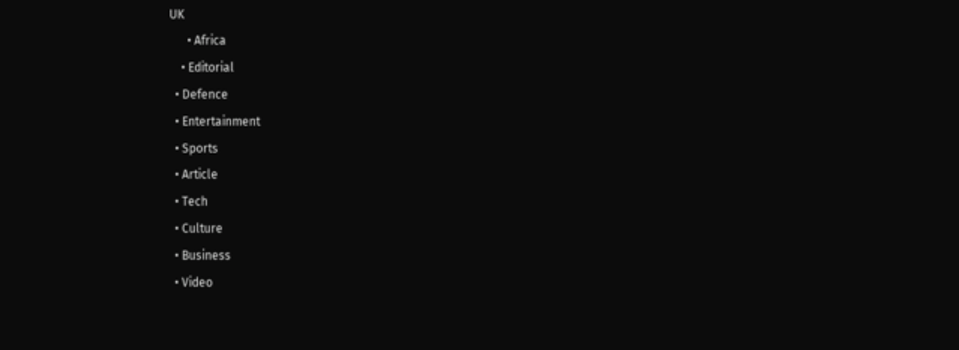UK
      • Africa
    • Editorial
  • Defence
  • Entertainment
  • Sports
  • Article
  • Tech
  • Culture
  • Business
  • Video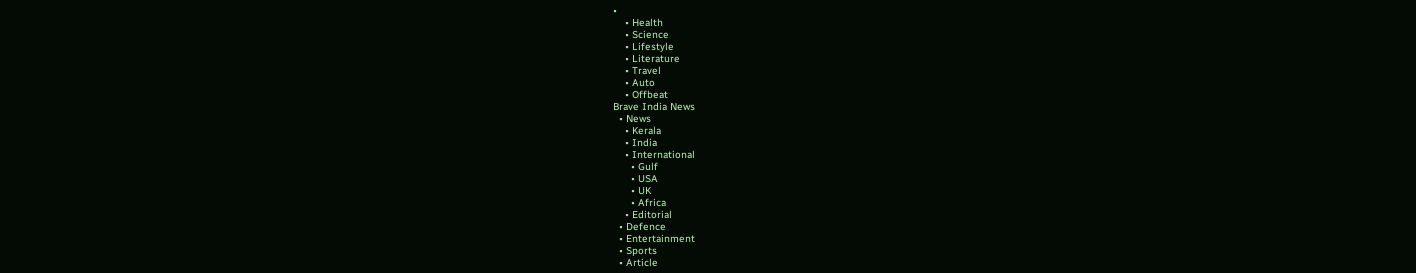•
    • Health
    • Science
    • Lifestyle
    • Literature
    • Travel
    • Auto
    • Offbeat
Brave India News
  • News
    • Kerala
    • India
    • International
      • Gulf
      • USA
      • UK
      • Africa
    • Editorial
  • Defence
  • Entertainment
  • Sports
  • Article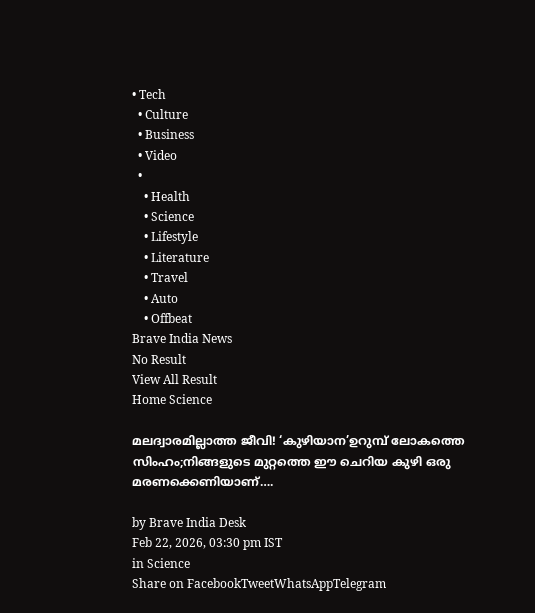• Tech
  • Culture
  • Business
  • Video
  •
    • Health
    • Science
    • Lifestyle
    • Literature
    • Travel
    • Auto
    • Offbeat
Brave India News
No Result
View All Result
Home Science

മലദ്വാരമില്ലാത്ത ജീവി! ‘കുഴിയാന’ഉറുമ്പ് ലോകത്തെ സിംഹം;നിങ്ങളുടെ മുറ്റത്തെ ഈ ചെറിയ കുഴി ഒരു മരണക്കെണിയാണ്….

by Brave India Desk
Feb 22, 2026, 03:30 pm IST
in Science
Share on FacebookTweetWhatsAppTelegram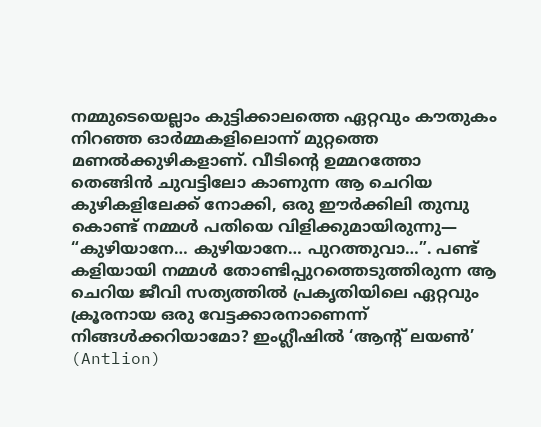നമ്മുടെയെല്ലാം കുട്ടിക്കാലത്തെ ഏറ്റവും കൗതുകം നിറഞ്ഞ ഓർമ്മകളിലൊന്ന് മുറ്റത്തെ മണൽക്കുഴികളാണ്. വീടിന്റെ ഉമ്മറത്തോ തെങ്ങിൻ ചുവട്ടിലോ കാണുന്ന ആ ചെറിയ കുഴികളിലേക്ക് നോക്കി, ഒരു ഈർക്കിലി തുമ്പു കൊണ്ട് നമ്മൾ പതിയെ വിളിക്കുമായിരുന്നു— “കുഴിയാനേ… കുഴിയാനേ… പുറത്തുവാ…”. പണ്ട് കളിയായി നമ്മൾ തോണ്ടിപ്പുറത്തെടുത്തിരുന്ന ആ ചെറിയ ജീവി സത്യത്തിൽ പ്രകൃതിയിലെ ഏറ്റവും ക്രൂരനായ ഒരു വേട്ടക്കാരനാണെന്ന് നിങ്ങൾക്കറിയാമോ? ഇംഗ്ലീഷിൽ ‘ആന്റ് ലയൺ’ (Antlion)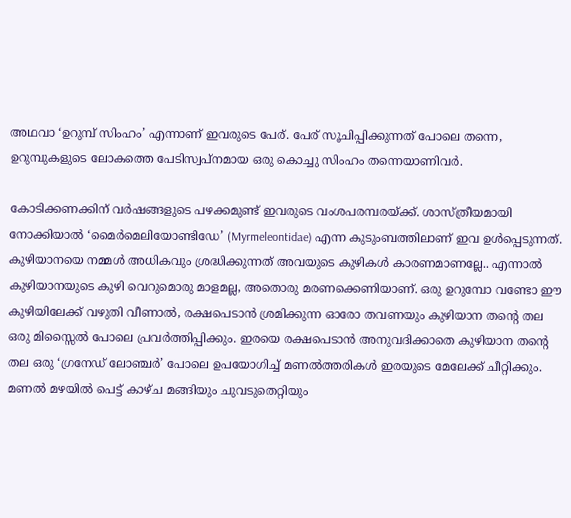അഥവാ ‘ഉറുമ്പ് സിംഹം’ എന്നാണ് ഇവരുടെ പേര്. പേര് സൂചിപ്പിക്കുന്നത് പോലെ തന്നെ, ഉറുമ്പുകളുടെ ലോകത്തെ പേടിസ്വപ്നമായ ഒരു കൊച്ചു സിംഹം തന്നെയാണിവർ.

കോടിക്കണക്കിന് വർഷങ്ങളുടെ പഴക്കമുണ്ട് ഇവരുടെ വംശപരമ്പരയ്ക്ക്. ശാസ്ത്രീയമായി നോക്കിയാൽ ‘മൈർമെലിയോണ്ടിഡേ’ (Myrmeleontidae) എന്ന കുടുംബത്തിലാണ് ഇവ ഉൾപ്പെടുന്നത്. കുഴിയാനയെ നമ്മൾ അധികവും ശ്രദ്ധിക്കുന്നത് അവയുടെ കുഴികൾ കാരണമാണല്ലേ.. എന്നാൽ കുഴിയാനയുടെ കുഴി വെറുമൊരു മാളമല്ല, അതൊരു മരണക്കെണിയാണ്. ഒരു ഉറുമ്പോ വണ്ടോ ഈ കുഴിയിലേക്ക് വഴുതി വീണാൽ, രക്ഷപെടാൻ ശ്രമിക്കുന്ന ഓരോ തവണയും കുഴിയാന തന്റെ തല ഒരു മിസ്സൈൽ പോലെ പ്രവർത്തിപ്പിക്കും. ഇരയെ രക്ഷപെടാൻ അനുവദിക്കാതെ കുഴിയാന തന്റെ തല ഒരു ‘ഗ്രനേഡ് ലോഞ്ചർ’ പോലെ ഉപയോഗിച്ച് മണൽത്തരികൾ ഇരയുടെ മേലേക്ക് ചീറ്റിക്കും. മണൽ മഴയിൽ പെട്ട് കാഴ്ച മങ്ങിയും ചുവടുതെറ്റിയും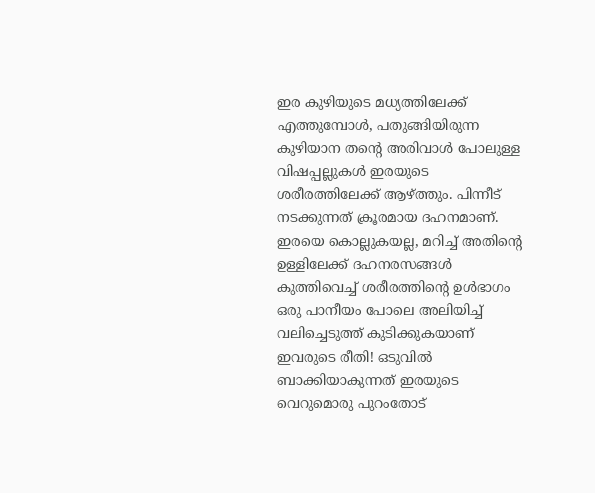ഇര കുഴിയുടെ മധ്യത്തിലേക്ക് എത്തുമ്പോൾ, പതുങ്ങിയിരുന്ന കുഴിയാന തന്റെ അരിവാൾ പോലുള്ള  വിഷപ്പല്ലുകൾ ഇരയുടെ ശരീരത്തിലേക്ക് ആഴ്ത്തും. പിന്നീട് നടക്കുന്നത് ക്രൂരമായ ദഹനമാണ്. ഇരയെ കൊല്ലുകയല്ല, മറിച്ച് അതിന്റെ ഉള്ളിലേക്ക് ദഹനരസങ്ങൾ കുത്തിവെച്ച് ശരീരത്തിന്റെ ഉൾഭാഗം ഒരു പാനീയം പോലെ അലിയിച്ച് വലിച്ചെടുത്ത് കുടിക്കുകയാണ് ഇവരുടെ രീതി! ഒടുവിൽ ബാക്കിയാകുന്നത് ഇരയുടെ വെറുമൊരു പുറംതോട്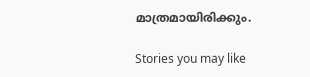മാത്രമായിരിക്കും.

Stories you may like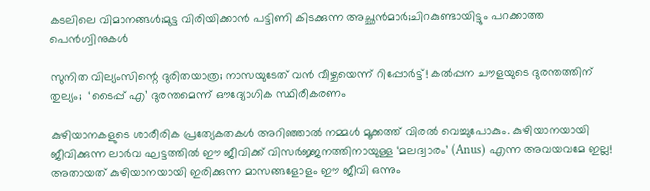കടലിലെ വിമാനങ്ങൾ;മുട്ട വിരിയിക്കാൻ പട്ടിണി കിടക്കുന്ന അച്ഛൻമാർ;ചിറകുണ്ടായിട്ടും പറക്കാത്ത പെൻഗ്വിനുകൾ

സുനിത വില്യംസിന്റെ ദുരിതയാത്ര; നാസയുടേത് വൻ വീഴ്ചയെന്ന് റിപ്പോർട്ട്! കൽപ്പന ചൗളയുടെ ദുരന്തത്തിന് തുല്യം;  ‘ടൈപ്പ് എ’ ദുരന്തമെന്ന് ഔദ്യോഗിക സ്ഥിരീകരണം

കുഴിയാനകളുടെ ശാരീരിക പ്രത്യേകതകൾ അറിഞ്ഞാൽ നമ്മൾ മൂക്കത്ത് വിരൽ വെച്ചുപോകും. കുഴിയാനയായി ജീവിക്കുന്ന ലാർവ ഘട്ടത്തിൽ ഈ ജീവിക്ക് വിസർജ്ജനത്തിനായുള്ള ‘മലദ്വാരം’ (Anus) എന്ന അവയവമേ ഇല്ല! അതായത് കുഴിയാനയായി ഇരിക്കുന്ന മാസങ്ങളോളം ഈ ജീവി ഒന്നും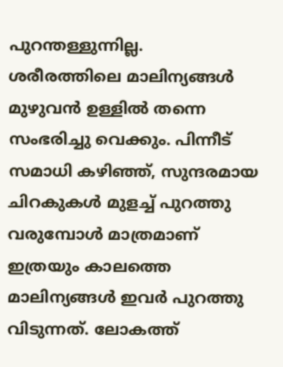പുറന്തള്ളുന്നില്ല. ശരീരത്തിലെ മാലിന്യങ്ങൾ മുഴുവൻ ഉള്ളിൽ തന്നെ സംഭരിച്ചു വെക്കും. പിന്നീട് സമാധി കഴിഞ്ഞ്, സുന്ദരമായ ചിറകുകൾ മുളച്ച് പുറത്തു വരുമ്പോൾ മാത്രമാണ് ഇത്രയും കാലത്തെ മാലിന്യങ്ങൾ ഇവർ പുറത്തു വിടുന്നത്. ലോകത്ത്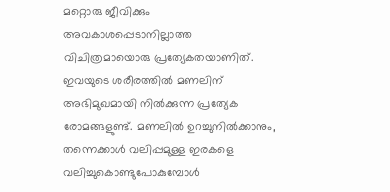മറ്റൊരു ജീവിക്കും അവകാശപ്പെടാനില്ലാത്ത വിചിത്രമായൊരു പ്രത്യേകതയാണിത്.  ഇവയുടെ ശരീരത്തിൽ മണലിന് അഭിമുഖമായി നിൽക്കുന്ന പ്രത്യേക രോമങ്ങളുണ്ട്. മണലിൽ ഉറച്ചുനിൽക്കാനും, തന്നെക്കാൾ വലിപ്പമുള്ള ഇരകളെ വലിച്ചുകൊണ്ടുപോകുമ്പോൾ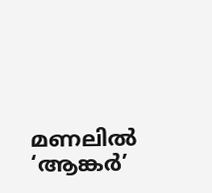മണലിൽ ‘ആങ്കർ’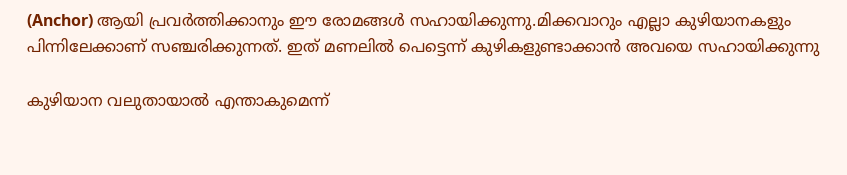(Anchor) ആയി പ്രവർത്തിക്കാനും ഈ രോമങ്ങൾ സഹായിക്കുന്നു.മിക്കവാറും എല്ലാ കുഴിയാനകളും പിന്നിലേക്കാണ് സഞ്ചരിക്കുന്നത്. ഇത് മണലിൽ പെട്ടെന്ന് കുഴികളുണ്ടാക്കാൻ അവയെ സഹായിക്കുന്നു

കുഴിയാന വലുതായാൽ എന്താകുമെന്ന്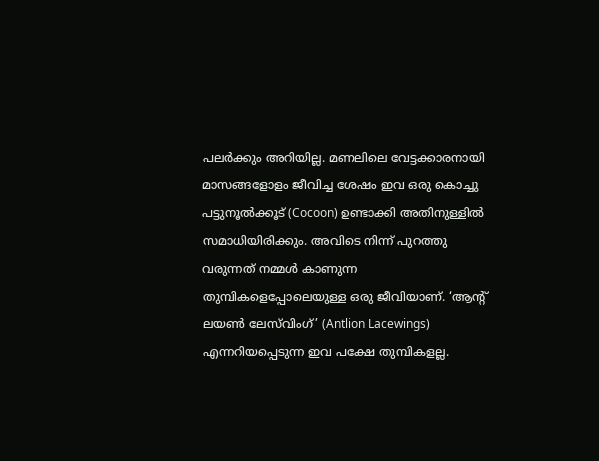പലർക്കും അറിയില്ല. മണലിലെ വേട്ടക്കാരനായി മാസങ്ങളോളം ജീവിച്ച ശേഷം ഇവ ഒരു കൊച്ചു പട്ടുനൂൽക്കൂട് (Cocoon) ഉണ്ടാക്കി അതിനുള്ളിൽ സമാധിയിരിക്കും. അവിടെ നിന്ന് പുറത്തു വരുന്നത് നമ്മൾ കാണുന്ന തുമ്പികളെപ്പോലെയുള്ള ഒരു ജീവിയാണ്. ‘ആന്റ് ലയൺ ലേസ്‌വിംഗ്’ (Antlion Lacewings) എന്നറിയപ്പെടുന്ന ഇവ പക്ഷേ തുമ്പികളല്ല.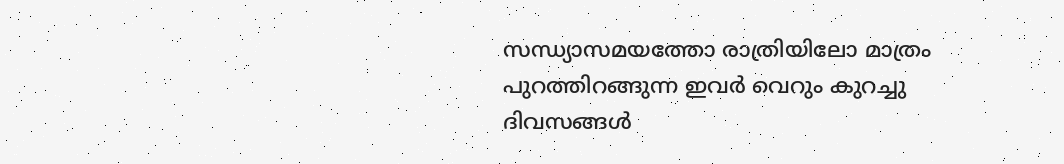സന്ധ്യാസമയത്തോ രാത്രിയിലോ മാത്രം പുറത്തിറങ്ങുന്ന ഇവർ വെറും കുറച്ചു ദിവസങ്ങൾ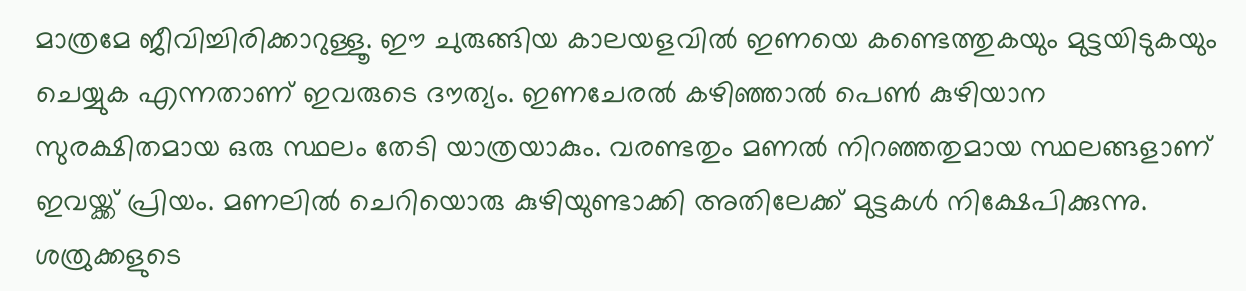മാത്രമേ ജീവിച്ചിരിക്കാറുള്ളൂ. ഈ ചുരുങ്ങിയ കാലയളവിൽ ഇണയെ കണ്ടെത്തുകയും മുട്ടയിടുകയും ചെയ്യുക എന്നതാണ് ഇവരുടെ ദൗത്യം. ഇണചേരൽ കഴിഞ്ഞാൽ പെൺ കുഴിയാന സുരക്ഷിതമായ ഒരു സ്ഥലം തേടി യാത്രയാകും. വരണ്ടതും മണൽ നിറഞ്ഞതുമായ സ്ഥലങ്ങളാണ് ഇവയ്ക്ക് പ്രിയം. മണലിൽ ചെറിയൊരു കുഴിയുണ്ടാക്കി അതിലേക്ക് മുട്ടകൾ നിക്ഷേപിക്കുന്നു. ശത്രുക്കളുടെ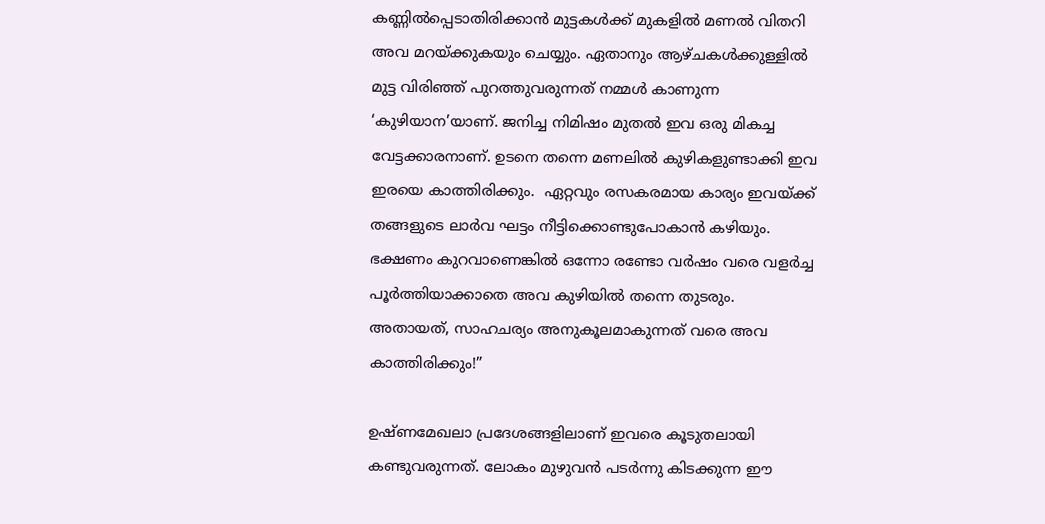കണ്ണിൽപ്പെടാതിരിക്കാൻ മുട്ടകൾക്ക് മുകളിൽ മണൽ വിതറി അവ മറയ്ക്കുകയും ചെയ്യും. ഏതാനും ആഴ്ചകൾക്കുള്ളിൽ മുട്ട വിരിഞ്ഞ് പുറത്തുവരുന്നത് നമ്മൾ കാണുന്ന ‘കുഴിയാന’യാണ്. ജനിച്ച നിമിഷം മുതൽ ഇവ ഒരു മികച്ച വേട്ടക്കാരനാണ്. ഉടനെ തന്നെ മണലിൽ കുഴികളുണ്ടാക്കി ഇവ ഇരയെ കാത്തിരിക്കും.  ഏറ്റവും രസകരമായ കാര്യം ഇവയ്ക്ക് തങ്ങളുടെ ലാർവ ഘട്ടം നീട്ടിക്കൊണ്ടുപോകാൻ കഴിയും. ഭക്ഷണം കുറവാണെങ്കിൽ ഒന്നോ രണ്ടോ വർഷം വരെ വളർച്ച പൂർത്തിയാക്കാതെ അവ കുഴിയിൽ തന്നെ തുടരും. അതായത്, സാഹചര്യം അനുകൂലമാകുന്നത് വരെ അവ കാത്തിരിക്കും!”

ഉഷ്ണമേഖലാ പ്രദേശങ്ങളിലാണ് ഇവരെ കൂടുതലായി കണ്ടുവരുന്നത്. ലോകം മുഴുവൻ പടർന്നു കിടക്കുന്ന ഈ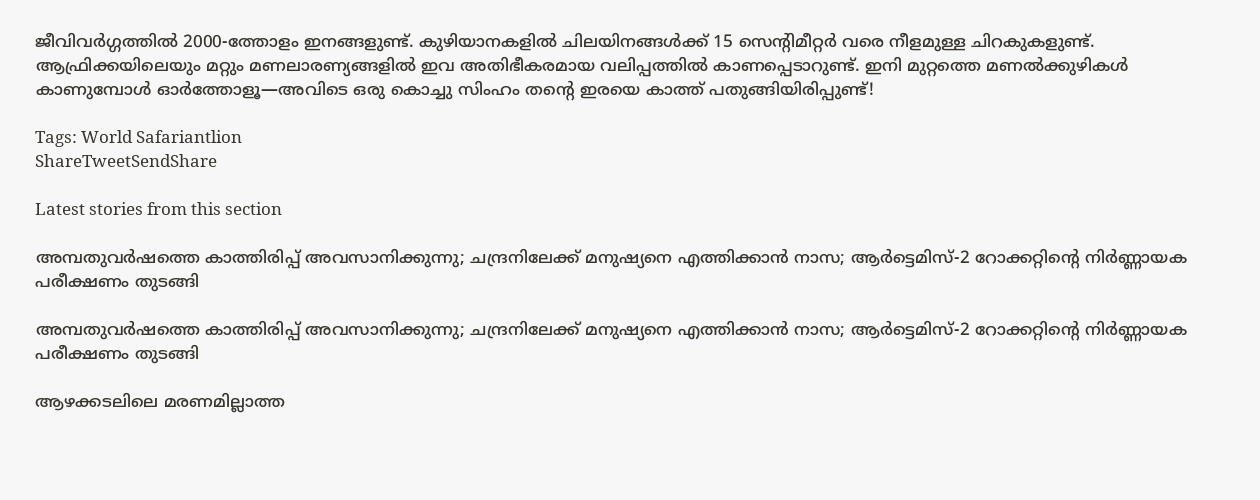ജീവിവർഗ്ഗത്തിൽ 2000-ത്തോളം ഇനങ്ങളുണ്ട്. കുഴിയാനകളിൽ ചിലയിനങ്ങൾക്ക് 15 സെന്റിമീറ്റർ വരെ നീളമുള്ള ചിറകുകളുണ്ട്. ആഫ്രിക്കയിലെയും മറ്റും മണലാരണ്യങ്ങളിൽ ഇവ അതിഭീകരമായ വലിപ്പത്തിൽ കാണപ്പെടാറുണ്ട്. ഇനി മുറ്റത്തെ മണൽക്കുഴികൾ കാണുമ്പോൾ ഓർത്തോളൂ—അവിടെ ഒരു കൊച്ചു സിംഹം തന്റെ ഇരയെ കാത്ത് പതുങ്ങിയിരിപ്പുണ്ട്!

Tags: World Safariantlion
ShareTweetSendShare

Latest stories from this section

അമ്പതുവർഷത്തെ കാത്തിരിപ്പ് അവസാനിക്കുന്നു; ചന്ദ്രനിലേക്ക് മനുഷ്യനെ എത്തിക്കാൻ നാസ; ആർട്ടെമിസ്-2 റോക്കറ്റിന്റെ നിർണ്ണായക പരീക്ഷണം തുടങ്ങി

അമ്പതുവർഷത്തെ കാത്തിരിപ്പ് അവസാനിക്കുന്നു; ചന്ദ്രനിലേക്ക് മനുഷ്യനെ എത്തിക്കാൻ നാസ; ആർട്ടെമിസ്-2 റോക്കറ്റിന്റെ നിർണ്ണായക പരീക്ഷണം തുടങ്ങി

ആഴക്കടലിലെ മരണമില്ലാത്ത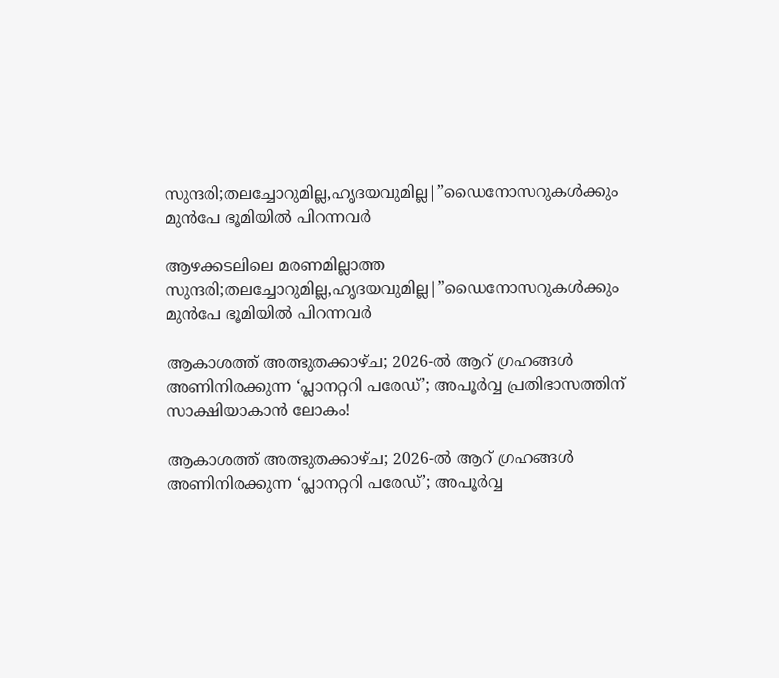സുന്ദരി;തലച്ചോറുമില്ല,ഹൃദയവുമില്ല|”ഡൈനോസറുകൾക്കും മുൻപേ ഭൂമിയിൽ പിറന്നവർ

ആഴക്കടലിലെ മരണമില്ലാത്ത സുന്ദരി;തലച്ചോറുമില്ല,ഹൃദയവുമില്ല|”ഡൈനോസറുകൾക്കും മുൻപേ ഭൂമിയിൽ പിറന്നവർ

ആകാശത്ത് അത്ഭുതക്കാഴ്ച; 2026-ൽ ആറ് ഗ്രഹങ്ങൾ അണിനിരക്കുന്ന ‘പ്ലാനറ്ററി പരേഡ്’; അപൂർവ്വ പ്രതിഭാസത്തിന് സാക്ഷിയാകാൻ ലോകം!

ആകാശത്ത് അത്ഭുതക്കാഴ്ച; 2026-ൽ ആറ് ഗ്രഹങ്ങൾ അണിനിരക്കുന്ന ‘പ്ലാനറ്ററി പരേഡ്’; അപൂർവ്വ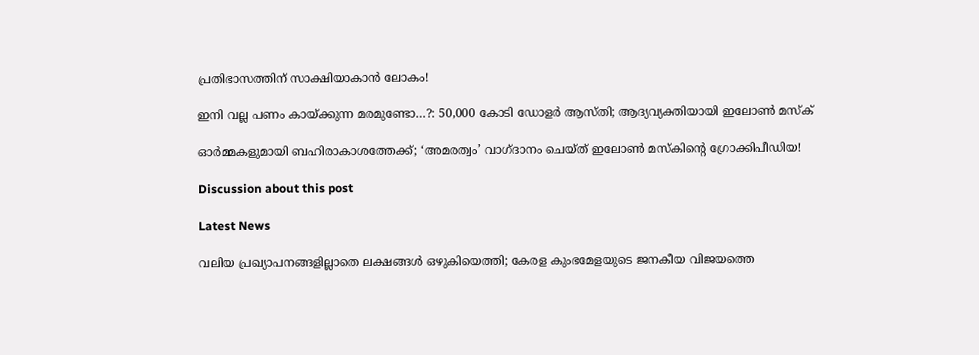പ്രതിഭാസത്തിന് സാക്ഷിയാകാൻ ലോകം!

ഇനി വല്ല പണം കായ്ക്കുന്ന മരമുണ്ടോ…?: 50,000 കോടി ഡോളർ ആസ്തി; ആദ്യവ്യക്തിയായി ഇലോൺ മസ്‌ക്

ഓർമ്മകളുമായി ബഹിരാകാശത്തേക്ക്; ‘അമരത്വം’ വാഗ്ദാനം ചെയ്ത് ഇലോൺ മസ്കിന്റെ ഗ്രോക്കിപീഡിയ!

Discussion about this post

Latest News

വലിയ പ്രഖ്യാപനങ്ങളില്ലാതെ ലക്ഷങ്ങൾ ഒഴുകിയെത്തി; കേരള കുംഭമേളയുടെ ജനകീയ വിജയത്തെ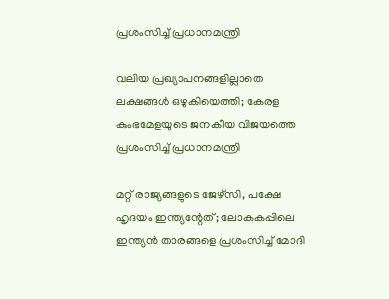പ്രശംസിച്ച് പ്രധാനമന്ത്രി

വലിയ പ്രഖ്യാപനങ്ങളില്ലാതെ ലക്ഷങ്ങൾ ഒഴുകിയെത്തി; കേരള കുംഭമേളയുടെ ജനകീയ വിജയത്തെ പ്രശംസിച്ച് പ്രധാനമന്ത്രി

മറ്റ് രാജ്യങ്ങളുടെ ജേഴ്സി, പക്ഷേ ഹൃദയം ഇന്ത്യന്റേത്; ലോകകപ്പിലെ ഇന്ത്യൻ താരങ്ങളെ പ്രശംസിച്ച് മോദി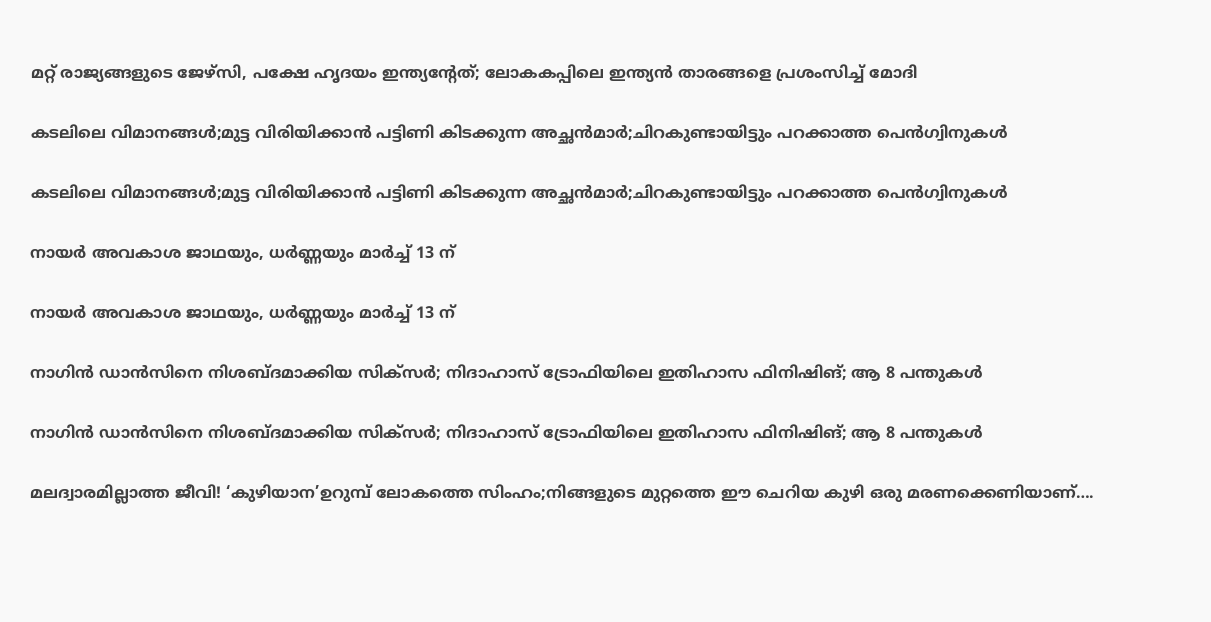മറ്റ് രാജ്യങ്ങളുടെ ജേഴ്സി, പക്ഷേ ഹൃദയം ഇന്ത്യന്റേത്; ലോകകപ്പിലെ ഇന്ത്യൻ താരങ്ങളെ പ്രശംസിച്ച് മോദി

കടലിലെ വിമാനങ്ങൾ;മുട്ട വിരിയിക്കാൻ പട്ടിണി കിടക്കുന്ന അച്ഛൻമാർ;ചിറകുണ്ടായിട്ടും പറക്കാത്ത പെൻഗ്വിനുകൾ

കടലിലെ വിമാനങ്ങൾ;മുട്ട വിരിയിക്കാൻ പട്ടിണി കിടക്കുന്ന അച്ഛൻമാർ;ചിറകുണ്ടായിട്ടും പറക്കാത്ത പെൻഗ്വിനുകൾ

നായർ അവകാശ ജാഥയും, ധർണ്ണയും മാർച്ച് 13 ന്

നായർ അവകാശ ജാഥയും, ധർണ്ണയും മാർച്ച് 13 ന്

നാഗിൻ ഡാൻസിനെ നിശബ്ദമാക്കിയ സിക്സർ; നിദാഹാസ് ട്രോഫിയിലെ ഇതിഹാസ ഫിനിഷിങ്; ആ 8 പന്തുകൾ

നാഗിൻ ഡാൻസിനെ നിശബ്ദമാക്കിയ സിക്സർ; നിദാഹാസ് ട്രോഫിയിലെ ഇതിഹാസ ഫിനിഷിങ്; ആ 8 പന്തുകൾ

മലദ്വാരമില്ലാത്ത ജീവി! ‘കുഴിയാന’ഉറുമ്പ് ലോകത്തെ സിംഹം;നിങ്ങളുടെ മുറ്റത്തെ ഈ ചെറിയ കുഴി ഒരു മരണക്കെണിയാണ്….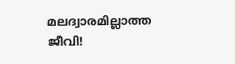മലദ്വാരമില്ലാത്ത ജീവി!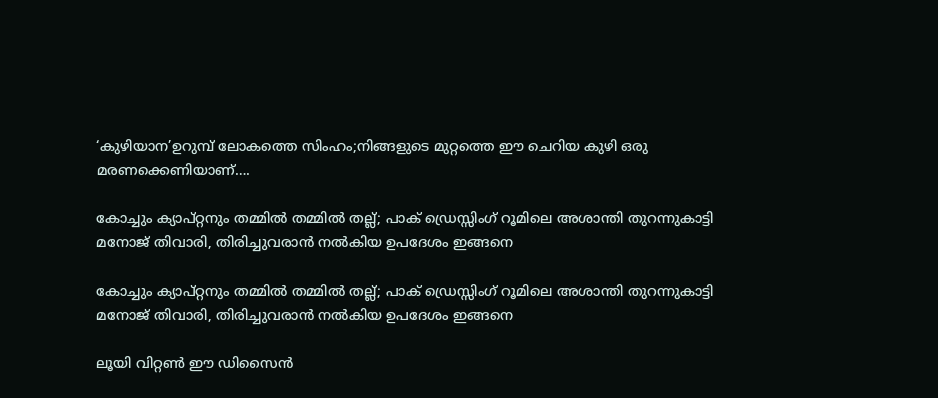‘കുഴിയാന’ഉറുമ്പ് ലോകത്തെ സിംഹം;നിങ്ങളുടെ മുറ്റത്തെ ഈ ചെറിയ കുഴി ഒരു മരണക്കെണിയാണ്….

കോച്ചും ക്യാപ്റ്റനും തമ്മിൽ തമ്മിൽ തല്ല്; പാക് ഡ്രെസ്സിംഗ് റൂമിലെ അശാന്തി തുറന്നുകാട്ടി മനോജ് തിവാരി, തിരിച്ചുവരാൻ നൽകിയ ഉപദേശം ഇങ്ങനെ

കോച്ചും ക്യാപ്റ്റനും തമ്മിൽ തമ്മിൽ തല്ല്; പാക് ഡ്രെസ്സിംഗ് റൂമിലെ അശാന്തി തുറന്നുകാട്ടി മനോജ് തിവാരി, തിരിച്ചുവരാൻ നൽകിയ ഉപദേശം ഇങ്ങനെ

ലൂയി വിറ്റൺ ഈ ഡിസൈൻ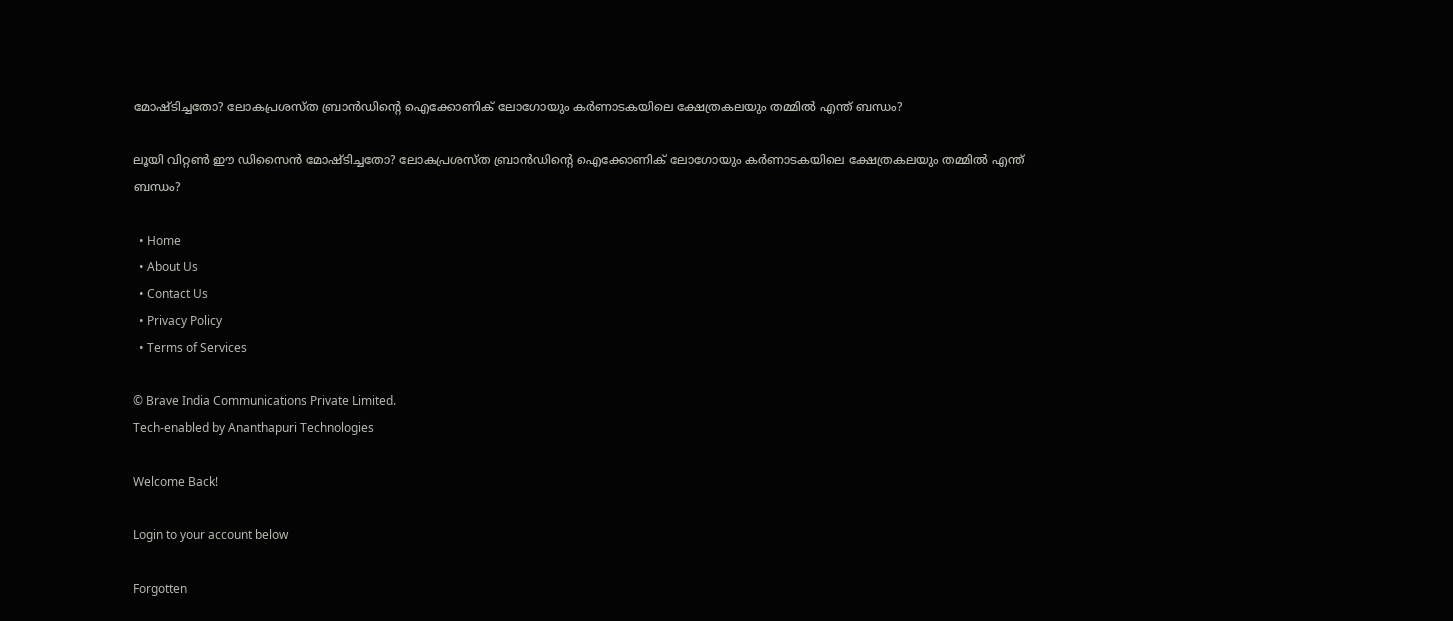മോഷ്ടിച്ചതോ? ലോകപ്രശസ്ത ബ്രാൻഡിന്റെ ഐക്കോണിക് ലോഗോയും കർണാടകയിലെ ക്ഷേത്രകലയും തമ്മിൽ എന്ത് ബന്ധം?

ലൂയി വിറ്റൺ ഈ ഡിസൈൻ മോഷ്ടിച്ചതോ? ലോകപ്രശസ്ത ബ്രാൻഡിന്റെ ഐക്കോണിക് ലോഗോയും കർണാടകയിലെ ക്ഷേത്രകലയും തമ്മിൽ എന്ത് ബന്ധം?

  • Home
  • About Us
  • Contact Us
  • Privacy Policy
  • Terms of Services

© Brave India Communications Private Limited.
Tech-enabled by Ananthapuri Technologies

Welcome Back!

Login to your account below

Forgotten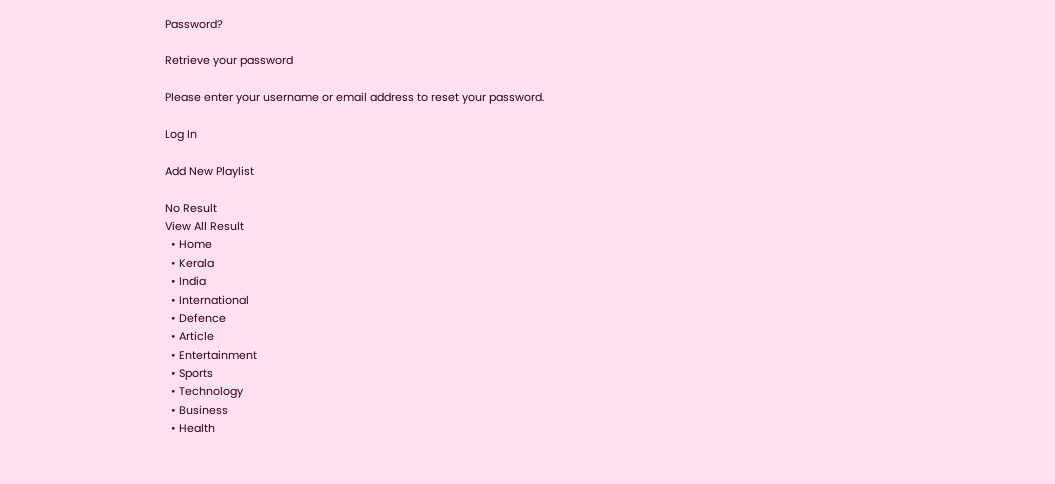Password?

Retrieve your password

Please enter your username or email address to reset your password.

Log In

Add New Playlist

No Result
View All Result
  • Home
  • Kerala
  • India
  • International
  • Defence
  • Article
  • Entertainment
  • Sports
  • Technology
  • Business
  • Health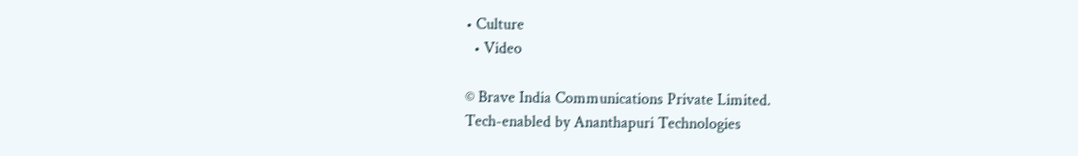• Culture
  • Video

© Brave India Communications Private Limited.
Tech-enabled by Ananthapuri Technologies